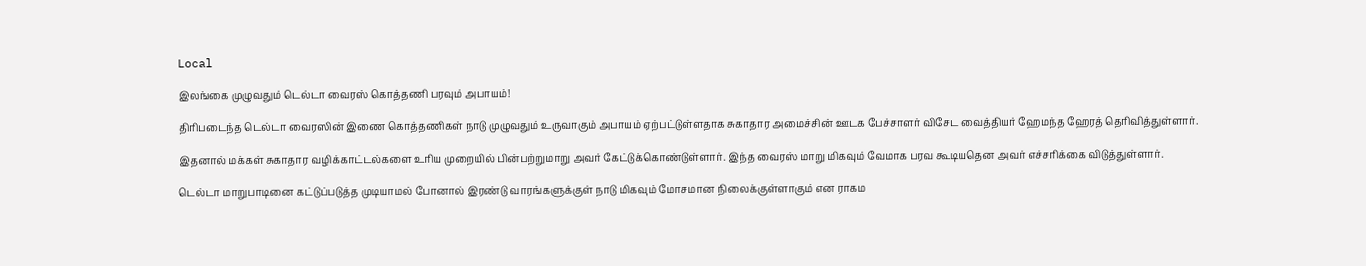Local

இலங்கை முழுவதும் டெல்டா வைரஸ் கொத்தணி பரவும் அபாயம்!

திரிபடைந்த டெல்டா வைரஸின் இணை கொத்தணிகள் நாடு முழுவதும் உருவாகும் அபாயம் ஏற்பட்டுள்ளதாக சுகாதார அமைச்சின் ஊடக பேச்சாளர் விசேட வைத்தியர் ஹேமந்த ஹேரத் தெரிவித்துள்ளார்.

இதனால் மக்கள் சுகாதார வழிக்காட்டல்களை உரிய முறையில் பின்பற்றுமாறு அவர் கேட்டுக்கொண்டுள்ளார். இந்த வைரஸ் மாறு மிகவும் வேமாக பரவ கூடியதென அவர் எச்சரிக்கை விடுத்துள்ளார்.

டெல்டா மாறுபாடினை கட்டுப்படுத்த முடியாமல் போனால் இரண்டு வாரங்களுக்குள் நாடு மிகவும் மோசமான நிலைக்குள்ளாகும் என ராகம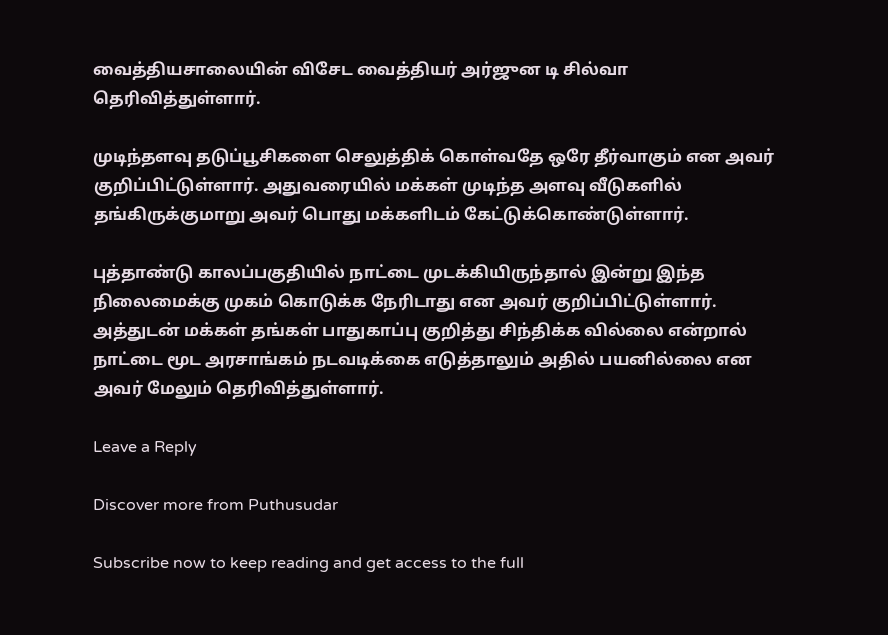வைத்தியசாலையின் விசேட வைத்தியர் அர்ஜுன டி சில்வா தெரிவித்துள்ளார்.

முடிந்தளவு தடுப்பூசிகளை செலுத்திக் கொள்வதே ஒரே தீர்வாகும் என அவர் குறிப்பிட்டுள்ளார். அதுவரையில் மக்கள் முடிந்த அளவு வீடுகளில் தங்கிருக்குமாறு அவர் பொது மக்களிடம் கேட்டுக்கொண்டுள்ளார்.

புத்தாண்டு காலப்பகுதியில் நாட்டை முடக்கியிருந்தால் இன்று இந்த நிலைமைக்கு முகம் கொடுக்க நேரிடாது என அவர் குறிப்பிட்டுள்ளார். அத்துடன் மக்கள் தங்கள் பாதுகாப்பு குறித்து சிந்திக்க வில்லை என்றால் நாட்டை மூட அரசாங்கம் நடவடிக்கை எடுத்தாலும் அதில் பயனில்லை என அவர் மேலும் தெரிவித்துள்ளார்.

Leave a Reply

Discover more from Puthusudar

Subscribe now to keep reading and get access to the full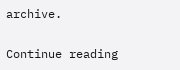archive.

Continue reading